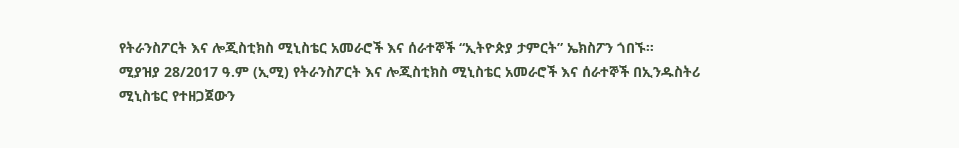የትራንስፖርት እና ሎጂስቲክስ ሚኒስቴር አመራሮች እና ሰራተኞች “ኢትዮጵያ ታምርት” ኤክስፖን ጎበኙ።
ሚያዝያ 28/2017 ዓ.ም (ኢሚ) የትራንስፖርት እና ሎጂስቲክስ ሚኒስቴር አመራሮች እና ሰራተኞች በኢንዱስትሪ ሚኒስቴር የተዘጋጀውን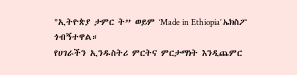"ኢትዮጵያ ታምር ት” ወይም ‘Made in Ethiopia’ ኤክስፖ ጎብኝተዋል።
የሀገራችን ኢንዱስትሪ ምርትና ምርታማነት እንዲጨምር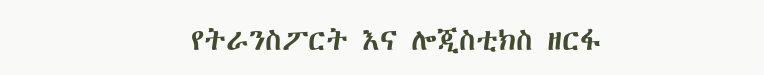የትራንስፖርት እና ሎጂስቲክስ ዘርፋ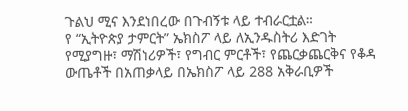ጉልህ ሚና እንደነበረው በጉብኝቱ ላይ ተብራርቷል።
የ “ኢትዮጵያ ታምርት” ኤክስፖ ላይ ለኢንዱስትሪ እድገት የሚያግዙ፣ ማሽነሪዎች፣ የግብር ምርቶች፣ የጨርቃጨርቅና የቆዳ ውጤቶች በአጠቃላይ በኤክስፖ ላይ 288 አቅራቢዎች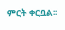ምርት ቀርቧል፡፡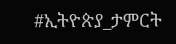#ኢትዮጵያ_ታምርት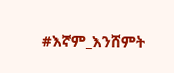#እኛም_እንሸምት